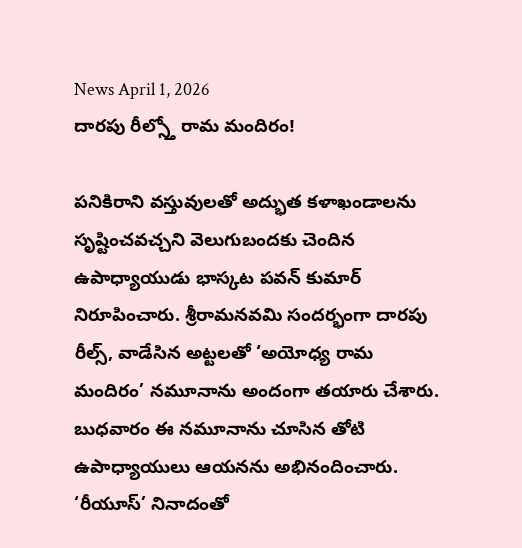News April 1, 2026
దారపు రీల్స్తో రామ మందిరం!

పనికిరాని వస్తువులతో అద్భుత కళాఖండాలను సృష్టించవచ్చని వెలుగుబందకు చెందిన ఉపాధ్యాయుడు భాస్కట పవన్ కుమార్ నిరూపించారు. శ్రీరామనవమి సందర్భంగా దారపు రీల్స్, వాడేసిన అట్టలతో ‘అయోధ్య రామ మందిరం’ నమూనాను అందంగా తయారు చేశారు. బుధవారం ఈ నమూనాను చూసిన తోటి ఉపాధ్యాయులు ఆయనను అభినందించారు. ‘రీయూస్’ నినాదంతో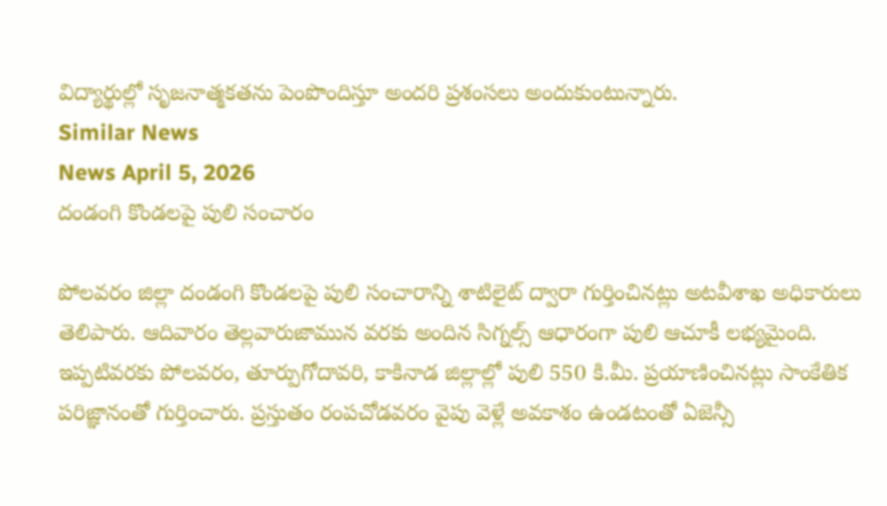విద్యార్థుల్లో సృజనాత్మకతను పెంపొందిస్తూ అందరి ప్రశంసలు అందుకుంటున్నారు.
Similar News
News April 5, 2026
దండంగి కొండలపై పులి సంచారం

పోలవరం జిల్లా దండంగి కొండలపై పులి సంచారాన్ని శాటిలైట్ ద్వారా గుర్తించినట్లు అటవీశాఖ అధికారులు తెలిపారు. ఆదివారం తెల్లవారుజామున వరకు అందిన సిగ్నల్స్ ఆధారంగా పులి ఆచూకీ లభ్యమైంది. ఇప్పటివరకు పోలవరం, తూర్పుగోదావరి, కాకినాడ జిల్లాల్లో పులి 550 కి.మీ. ప్రయాణించినట్లు సాంకేతిక పరిజ్ఞానంతో గుర్తించారు. ప్రస్తుతం రంపచోడవరం వైపు వెళ్లే అవకాశం ఉండటంతో ఏజెన్సీ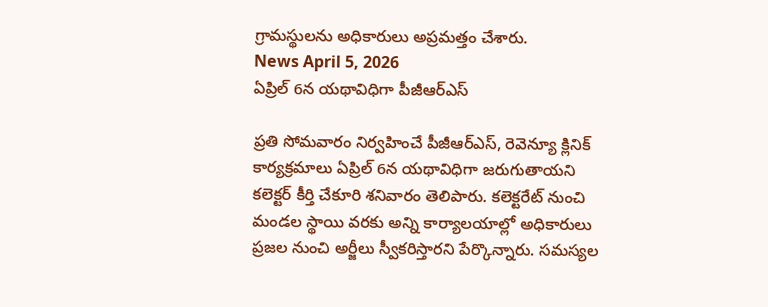గ్రామస్థులను అధికారులు అప్రమత్తం చేశారు.
News April 5, 2026
ఏప్రిల్ 6న యథావిధిగా పీజీఆర్ఎస్

ప్రతి సోమవారం నిర్వహించే పీజీఆర్ఎస్, రెవెన్యూ క్లినిక్ కార్యక్రమాలు ఏప్రిల్ 6న యథావిధిగా జరుగుతాయని కలెక్టర్ కీర్తి చేకూరి శనివారం తెలిపారు. కలెక్టరేట్ నుంచి మండల స్థాయి వరకు అన్ని కార్యాలయాల్లో అధికారులు ప్రజల నుంచి అర్జీలు స్వీకరిస్తారని పేర్కొన్నారు. సమస్యల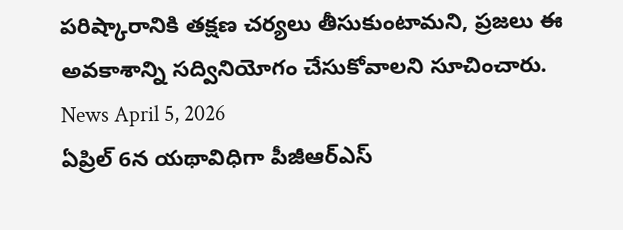పరిష్కారానికి తక్షణ చర్యలు తీసుకుంటామని, ప్రజలు ఈ అవకాశాన్ని సద్వినియోగం చేసుకోవాలని సూచించారు.
News April 5, 2026
ఏప్రిల్ 6న యథావిధిగా పీజీఆర్ఎస్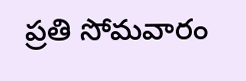ప్రతి సోమవారం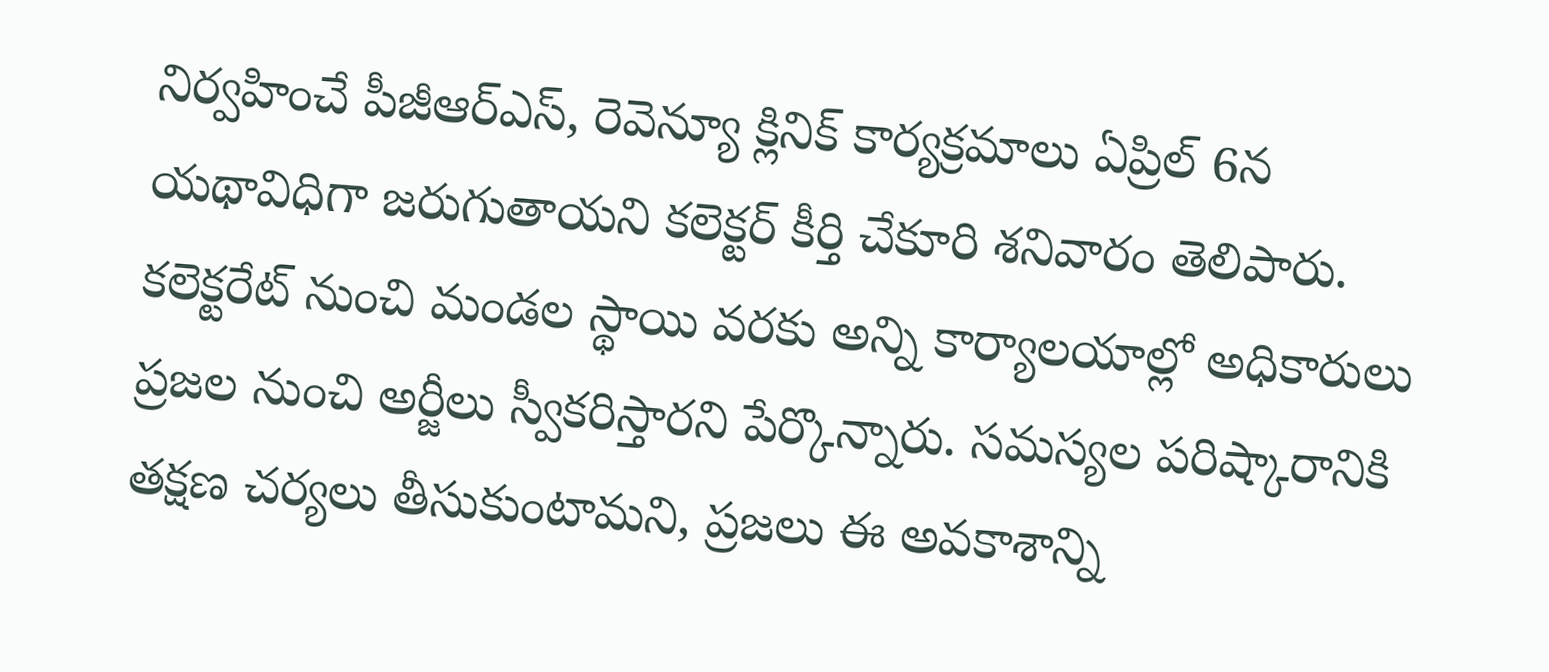నిర్వహించే పీజీఆర్ఎస్, రెవెన్యూ క్లినిక్ కార్యక్రమాలు ఏప్రిల్ 6న యథావిధిగా జరుగుతాయని కలెక్టర్ కీర్తి చేకూరి శనివారం తెలిపారు. కలెక్టరేట్ నుంచి మండల స్థాయి వరకు అన్ని కార్యాలయాల్లో అధికారులు ప్రజల నుంచి అర్జీలు స్వీకరిస్తారని పేర్కొన్నారు. సమస్యల పరిష్కారానికి తక్షణ చర్యలు తీసుకుంటామని, ప్రజలు ఈ అవకాశాన్ని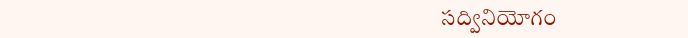సద్వినియోగం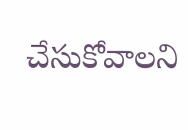చేసుకోవాలని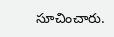సూచించారు.